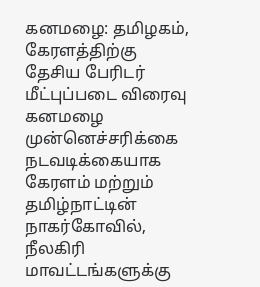கனமழை: தமிழகம், கேரளத்திற்கு தேசிய பேரிடர் மீட்புப்படை விரைவு
கனமழை முன்னெச்சரிக்கை நடவடிக்கையாக கேரளம் மற்றும் தமிழ்நாட்டின் நாகர்கோவில், நீலகிரி மாவட்டங்களுக்கு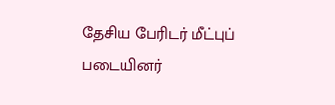தேசிய பேரிடர் மீட்புப் படையினர்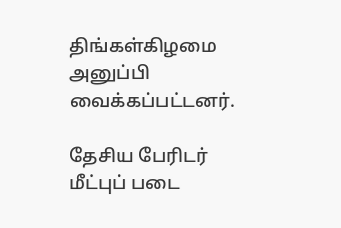திங்கள்கிழமை அனுப்பி வைக்கப்பட்டனர்.

தேசிய பேரிடர் மீட்புப் படை